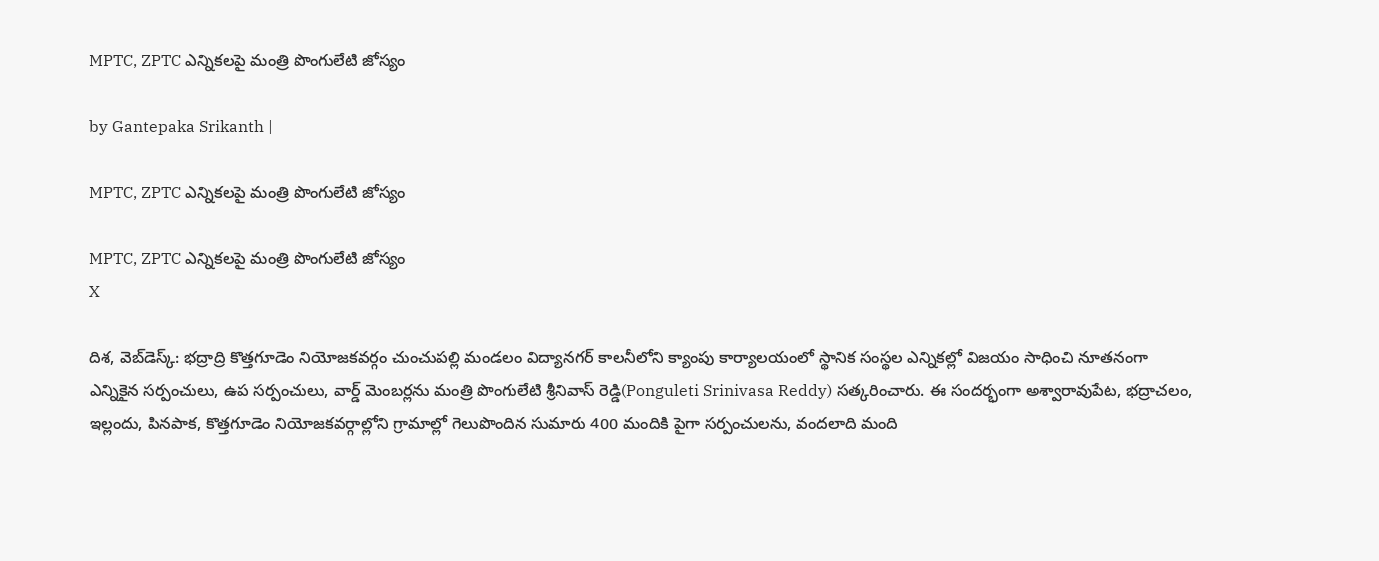MPTC, ZPTC ఎన్నికలపై మంత్రి పొంగులేటి జోస్యం

by Gantepaka Srikanth |

MPTC, ZPTC ఎన్నికలపై మంత్రి పొంగులేటి జోస్యం

MPTC, ZPTC ఎన్నికలపై మంత్రి పొంగులేటి జోస్యం
X

దిశ, వెబ్‌డెస్క్: భద్రాద్రి కొత్తగూడెం నియోజకవర్గం చుంచుపల్లి మండలం విద్యానగర్ కాలనీలోని క్యాంపు కార్యాలయంలో స్థానిక సంస్థల ఎన్నికల్లో విజయం సాధించి నూతనంగా ఎన్నికైన సర్పంచులు, ఉప సర్పంచులు, వార్డ్ మెంబర్లను మంత్రి పొంగులేటి శ్రీనివాస్ రెడ్డి(Ponguleti Srinivasa Reddy) సత్కరించారు. ఈ సందర్భంగా అశ్వారావుపేట, భద్రాచలం, ఇల్లందు, పినపాక, కొత్తగూడెం నియోజకవర్గాల్లోని గ్రామాల్లో గెలుపొందిన సుమారు 400 మందికి పైగా సర్పంచులను, వందలాది మంది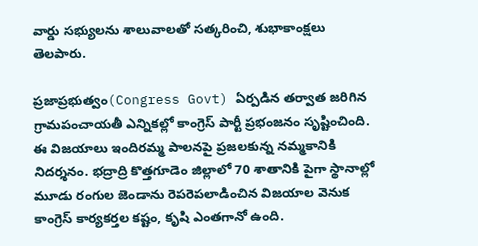వార్డు సభ్యులను శాలువాలతో సత్కరించి, శుభాకాంక్షలు తెలపారు.

ప్రజాప్రభుత్వం(Congress Govt) ఏర్పడిన తర్వాత జరిగిన గ్రామపంచాయతీ ఎన్నికల్లో కాంగ్రెస్ పార్టీ ప్రభంజనం సృష్టించింది. ఈ విజయాలు ఇందిరమ్మ పాలనపై ప్రజలకున్న నమ్మకానికి నిదర్శనం. భద్రాద్రి కొత్తగూడెం జిల్లాలో 70 శాతానికి పైగా స్థానాల్లో మూడు రంగుల జెండాను రెపరెపలాడించిన విజయాల వెనుక కాంగ్రెస్ కార్యకర్తల కష్టం, కృషి ఎంతగానో ఉంది.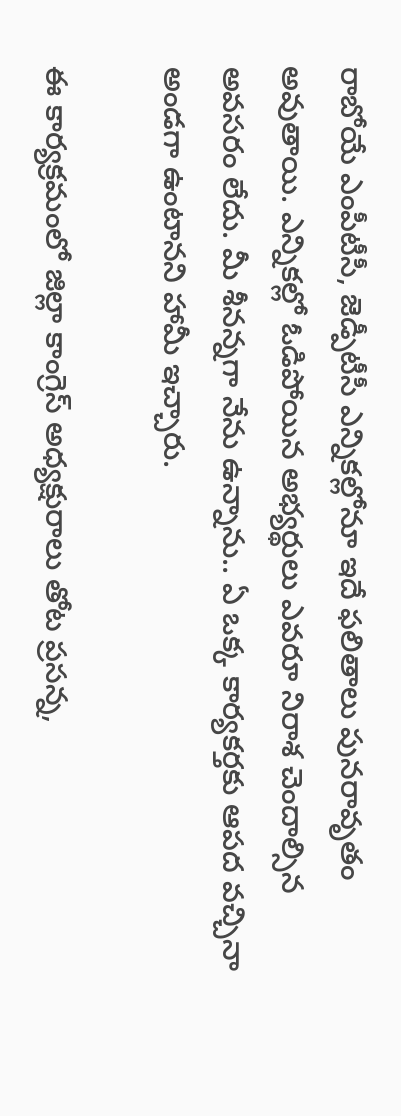రాబోయే ఎంపీటీసీ, జెడ్పీటీసీ ఎన్నికల్లోనూ ఇదే ఫలితాలు పునరావృతం అవుతాయి. ఎన్నికల్లో ఓడిపోయిన అభ్యర్థులు ఎవరూ నిరాశ చెందాల్సిన అవసరం లేదు. మీ శీనన్నగా నేను ఉన్నాను.. ఏ ఒక్క కార్యకర్తకు ఆపద వచ్చినా అండగా ఉంటానని హామీ ఇచ్చారు.

ఈ కార్యక్రమంలో జిల్లా కాంగ్రెస్ అధ్యక్షురాలు తోట ప్రసన్న,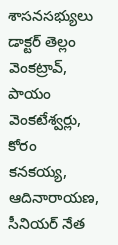శాసనసభ్యులు డాక్టర్ తెల్లం వెంకట్రావ్, పాయం వెంకటేశ్వర్లు, కోరం కనకయ్య, ఆదినారాయణ, సీనియర్ నేత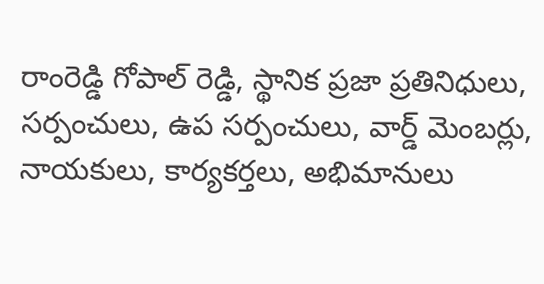రాంరెడ్డి గోపాల్ రెడ్డి, స్థానిక ప్రజా ప్రతినిధులు, సర్పంచులు, ఉప సర్పంచులు, వార్డ్ మెంబర్లు, నాయకులు, కార్యకర్తలు, అభిమానులు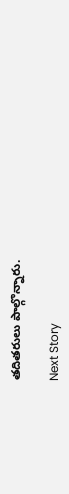తదితరులు పాల్గొన్నారు.

Next Story